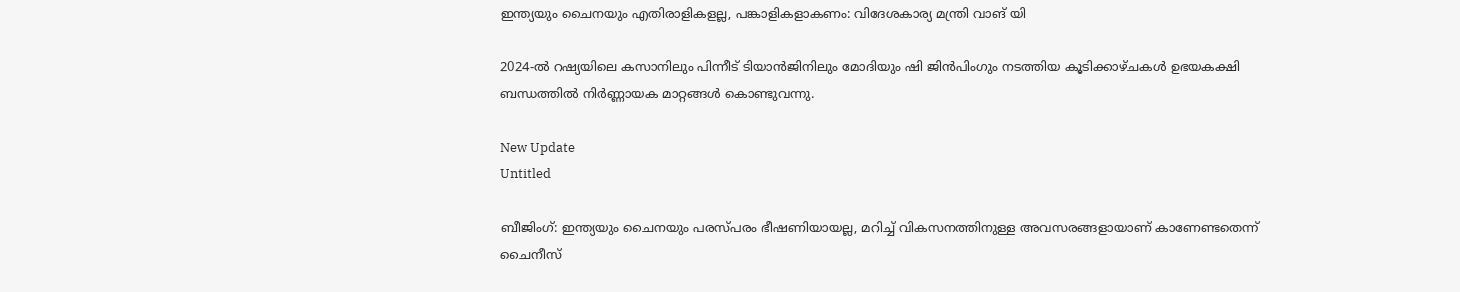ഇന്ത്യയും ചൈനയും എതിരാളികളല്ല, പങ്കാളികളാകണം: വിദേശകാര്യ മന്ത്രി വാങ് യി

2024-ല്‍ റഷ്യയിലെ കസാനിലും പിന്നീട് ടിയാന്‍ജിനിലും മോദിയും ഷി ജിന്‍പിംഗും നടത്തിയ കൂടിക്കാഴ്ചകള്‍ ഉഭയകക്ഷി ബന്ധത്തില്‍ നിര്‍ണ്ണായക മാറ്റങ്ങള്‍ കൊണ്ടുവന്നു.

New Update
Untitled

ബീജിംഗ്: ഇന്ത്യയും ചൈനയും പരസ്പരം ഭീഷണിയായല്ല, മറിച്ച് വികസനത്തിനുള്ള അവസരങ്ങളായാണ് കാണേണ്ടതെന്ന് ചൈനീസ്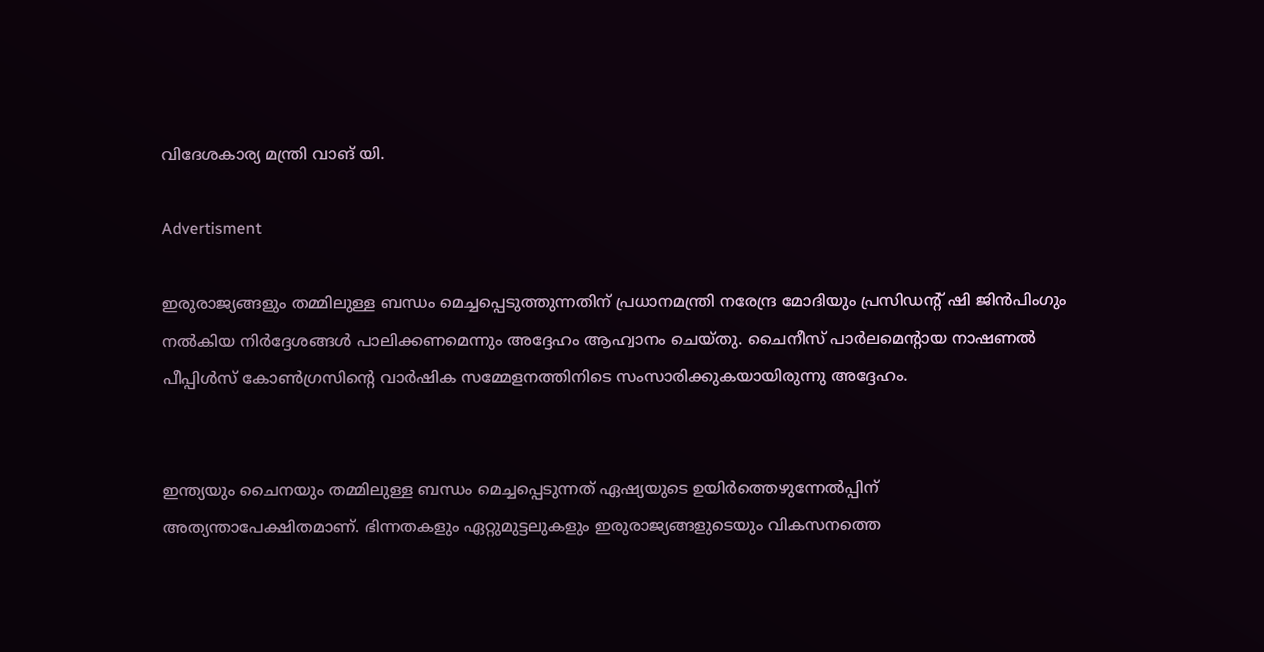വിദേശകാര്യ മന്ത്രി വാങ് യി.

Advertisment

ഇരുരാജ്യങ്ങളും തമ്മിലുള്ള ബന്ധം മെച്ചപ്പെടുത്തുന്നതിന് പ്രധാനമന്ത്രി നരേന്ദ്ര മോദിയും പ്രസിഡന്റ് ഷി ജിന്‍പിംഗും നല്‍കിയ നിര്‍ദ്ദേശങ്ങള്‍ പാലിക്കണമെന്നും അദ്ദേഹം ആഹ്വാനം ചെയ്തു. ചൈനീസ് പാര്‍ലമെന്റായ നാഷണല്‍ പീപ്പിള്‍സ് കോണ്‍ഗ്രസിന്റെ വാര്‍ഷിക സമ്മേളനത്തിനിടെ സംസാരിക്കുകയായിരുന്നു അദ്ദേഹം.


ഇന്ത്യയും ചൈനയും തമ്മിലുള്ള ബന്ധം മെച്ചപ്പെടുന്നത് ഏഷ്യയുടെ ഉയിര്‍ത്തെഴുന്നേല്‍പ്പിന് അത്യന്താപേക്ഷിതമാണ്. ഭിന്നതകളും ഏറ്റുമുട്ടലുകളും ഇരുരാജ്യങ്ങളുടെയും വികസനത്തെ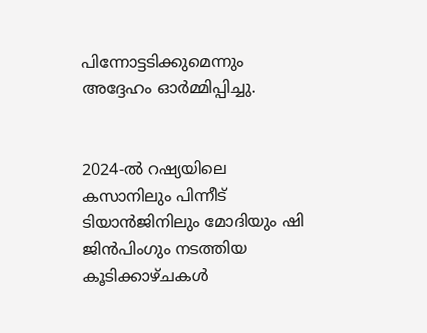പിന്നോട്ടടിക്കുമെന്നും അദ്ദേഹം ഓര്‍മ്മിപ്പിച്ചു.


2024-ല്‍ റഷ്യയിലെ കസാനിലും പിന്നീട് ടിയാന്‍ജിനിലും മോദിയും ഷി ജിന്‍പിംഗും നടത്തിയ കൂടിക്കാഴ്ചകള്‍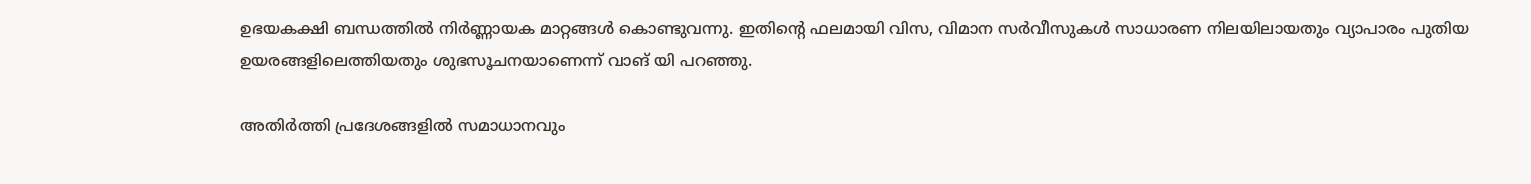ഉഭയകക്ഷി ബന്ധത്തില്‍ നിര്‍ണ്ണായക മാറ്റങ്ങള്‍ കൊണ്ടുവന്നു. ഇതിന്റെ ഫലമായി വിസ, വിമാന സര്‍വീസുകള്‍ സാധാരണ നിലയിലായതും വ്യാപാരം പുതിയ ഉയരങ്ങളിലെത്തിയതും ശുഭസൂചനയാണെന്ന് വാങ് യി പറഞ്ഞു.

അതിര്‍ത്തി പ്രദേശങ്ങളില്‍ സമാധാനവും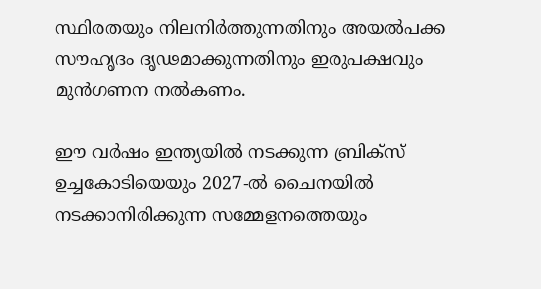സ്ഥിരതയും നിലനിര്‍ത്തുന്നതിനും അയല്‍പക്ക സൗഹൃദം ദൃഢമാക്കുന്നതിനും ഇരുപക്ഷവും മുന്‍ഗണന നല്‍കണം.

ഈ വര്‍ഷം ഇന്ത്യയില്‍ നടക്കുന്ന ബ്രിക്‌സ് ഉച്ചകോടിയെയും 2027-ല്‍ ചൈനയില്‍ നടക്കാനിരിക്കുന്ന സമ്മേളനത്തെയും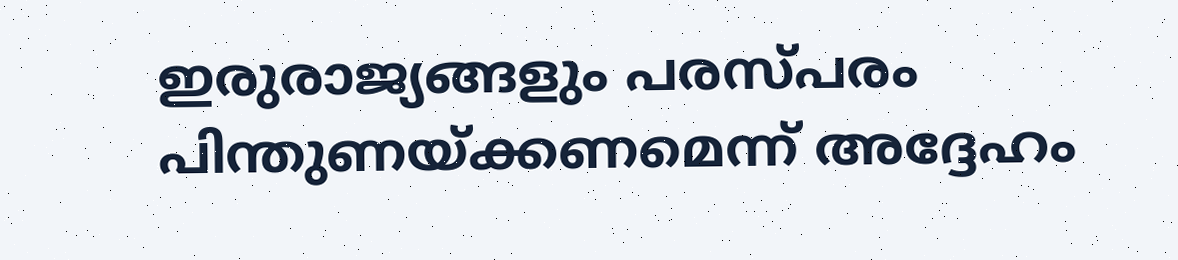ഇരുരാജ്യങ്ങളും പരസ്പരം പിന്തുണയ്ക്കണമെന്ന് അദ്ദേഹം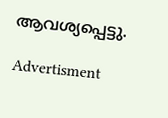ആവശ്യപ്പെട്ടു.

Advertisment